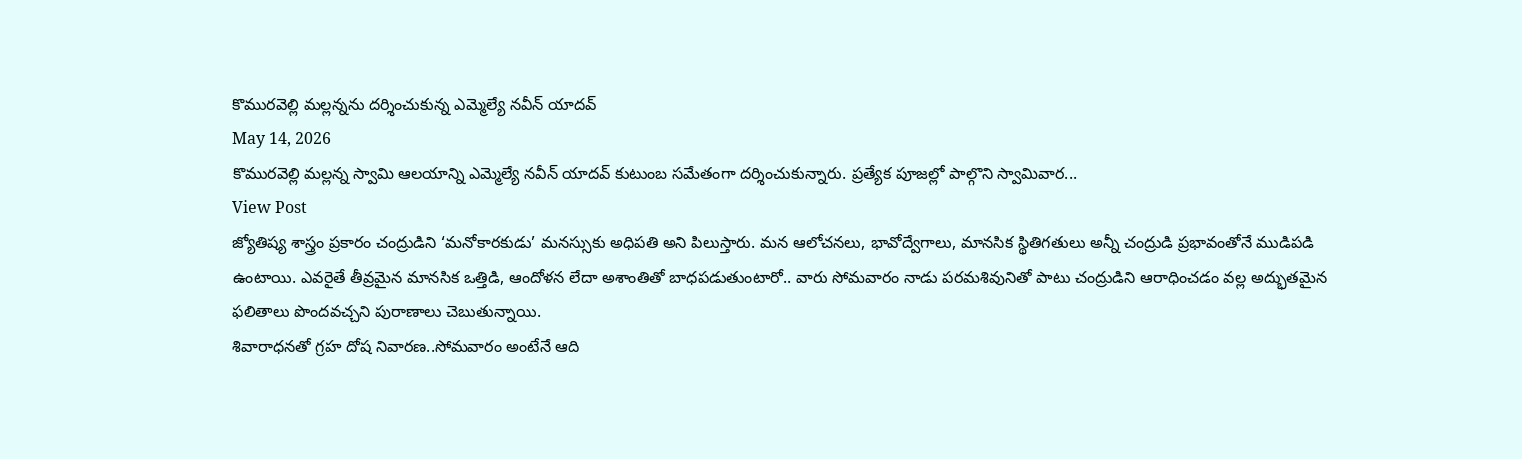కొమురవెల్లి మల్లన్నను దర్శించుకున్న ఎమ్మెల్యే నవీన్ యాదవ్
May 14, 2026
కొమురవెల్లి మల్లన్న స్వామి ఆలయాన్ని ఎమ్మెల్యే నవీన్ యాదవ్ కుటుంబ సమేతంగా దర్శించుకున్నారు. ప్రత్యేక పూజల్లో పాల్గొని స్వామివార...
View Post
జ్యోతిష్య శాస్త్రం ప్రకారం చంద్రుడిని ‘మనోకారకుడు’ మనస్సుకు అధిపతి అని పిలుస్తారు. మన ఆలోచనలు, భావోద్వేగాలు, మానసిక స్థితిగతులు అన్నీ చంద్రుడి ప్రభావంతోనే ముడిపడి ఉంటాయి. ఎవరైతే తీవ్రమైన మానసిక ఒత్తిడి, ఆందోళన లేదా అశాంతితో బాధపడుతుంటారో.. వారు సోమవారం నాడు పరమశివునితో పాటు చంద్రుడిని ఆరాధించడం వల్ల అద్భుతమైన ఫలితాలు పొందవచ్చని పురాణాలు చెబుతున్నాయి.
శివారాధనతో గ్రహ దోష నివారణ..సోమవారం అంటేనే ఆది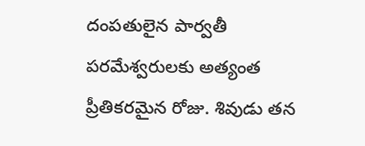దంపతులైన పార్వతీ పరమేశ్వరులకు అత్యంత ప్రీతికరమైన రోజు. శివుడు తన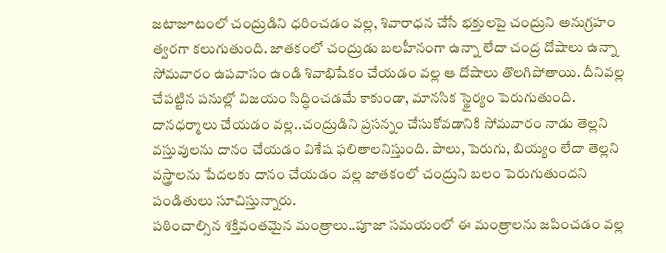జటాజూటంలో చంద్రుడిని ధరించడం వల్ల, శివారాధన చేసే భక్తులపై చంద్రుని అనుగ్రహం త్వరగా కలుగుతుంది. జాతకంలో చంద్రుడు బలహీనంగా ఉన్నా లేదా చంద్ర దోషాలు ఉన్నా సోమవారం ఉపవాసం ఉండి శివాభిషేకం చేయడం వల్ల ఆ దోషాలు తొలగిపోతాయి. దీనివల్ల చేపట్టిన పనుల్లో విజయం సిద్ధించడమే కాకుండా, మానసిక స్థైర్యం పెరుగుతుంది.
దానధర్మాలు చేయడం వల్ల..చంద్రుడిని ప్రసన్నం చేసుకోవడానికి సోమవారం నాడు తెల్లని వస్తువులను దానం చేయడం విశేష ఫలితాలనిస్తుంది. పాలు, పెరుగు, బియ్యం లేదా తెల్లని వస్త్రాలను పేదలకు దానం చేయడం వల్ల జాతకంలో చంద్రుని బలం పెరుగుతుందని పండితులు సూచిస్తున్నారు.
పఠించాల్సిన శక్తివంతమైన మంత్రాలు..పూజా సమయంలో ఈ మంత్రాలను జపించడం వల్ల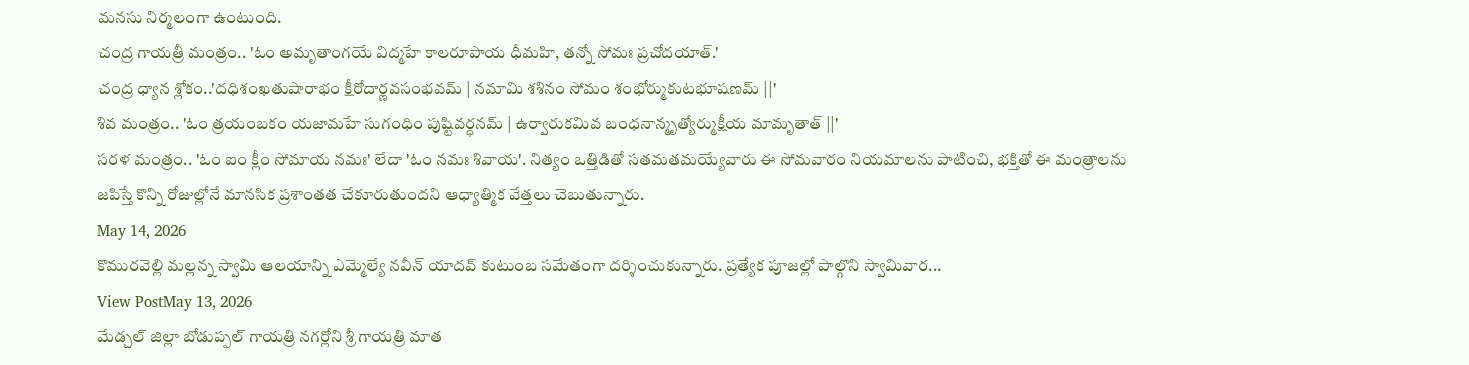మనసు నిర్మలంగా ఉంటుంది.
చంద్ర గాయత్రీ మంత్రం.. 'ఓం అమృతాంగయే విద్మహే కాలరూపాయ ధీమహి, తన్నో సోమః ప్రచోదయాత్.'
చంద్ర ధ్యాన శ్లోకం..'దధిశంఖతుషారాభం క్షీరోదార్ణవసంభవమ్ | నమామి శశినం సోమం శంభోర్ముకుటభూషణమ్ ||'
శివ మంత్రం.. 'ఓం త్రయంబకం యజామహే సుగంధిం పుష్టివర్ధనమ్ | ఉర్వారుకమివ బంధనాన్మృత్యోర్ముక్షీయ మామృతాత్ ||'
సరళ మంత్రం.. 'ఓం ఐం క్లీం సోమాయ నమః' లేదా 'ఓం నమః శివాయ'. నిత్యం ఒత్తిడితో సతమతమయ్యేవారు ఈ సోమవారం నియమాలను పాటించి, భక్తితో ఈ మంత్రాలను జపిస్తే కొన్ని రోజుల్లోనే మానసిక ప్రశాంతత చేకూరుతుందని ఆధ్యాత్మిక వేత్తలు చెబుతున్నారు.
May 14, 2026
కొమురవెల్లి మల్లన్న స్వామి ఆలయాన్ని ఎమ్మెల్యే నవీన్ యాదవ్ కుటుంబ సమేతంగా దర్శించుకున్నారు. ప్రత్యేక పూజల్లో పాల్గొని స్వామివార...
View PostMay 13, 2026
మేడ్చల్ జిల్లా బోడుప్పల్ గాయత్రి నగర్లోని శ్రీ గాయత్రి మాత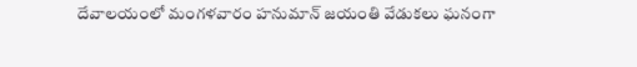దేవాలయంలో మంగళవారం హనుమాన్ జయంతి వేడుకలు ఘనంగా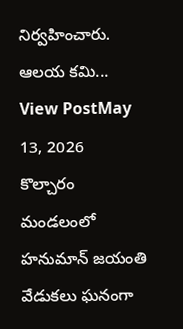నిర్వహించారు. ఆలయ కమి...
View PostMay 13, 2026
కొల్చారం మండలంలో హనుమాన్ జయంతి వేడుకలు ఘనంగా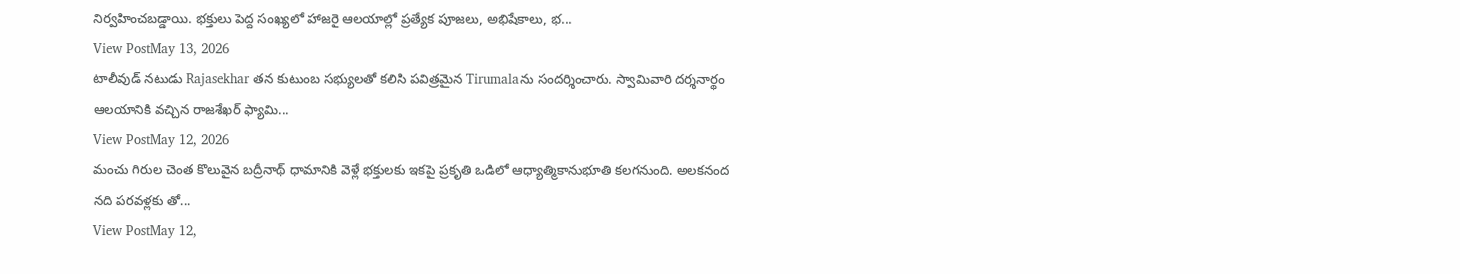నిర్వహించబడ్డాయి. భక్తులు పెద్ద సంఖ్యలో హాజరై ఆలయాల్లో ప్రత్యేక పూజలు, అభిషేకాలు, భ...
View PostMay 13, 2026
టాలీవుడ్ నటుడు Rajasekhar తన కుటుంబ సభ్యులతో కలిసి పవిత్రమైన Tirumalaను సందర్శించారు. స్వామివారి దర్శనార్థం ఆలయానికి వచ్చిన రాజశేఖర్ ఫ్యామి...
View PostMay 12, 2026
మంచు గిరుల చెంత కొలువైన బద్రీనాథ్ ధామానికి వెళ్లే భక్తులకు ఇకపై ప్రకృతి ఒడిలో ఆధ్యాత్మికానుభూతి కలగనుంది. అలకనంద నది పరవళ్లకు తో...
View PostMay 12,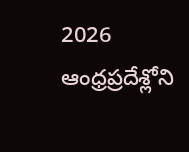2026
ఆంధ్రప్రదేశ్లోని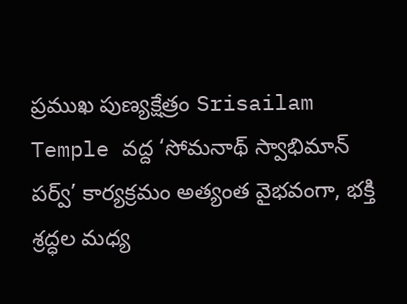ప్రముఖ పుణ్యక్షేత్రం Srisailam Temple వద్ద ‘సోమనాథ్ స్వాభిమాన్ పర్వ్’ కార్యక్రమం అత్యంత వైభవంగా, భక్తి శ్రద్ధల మధ్య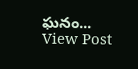ఘనం...
View Post